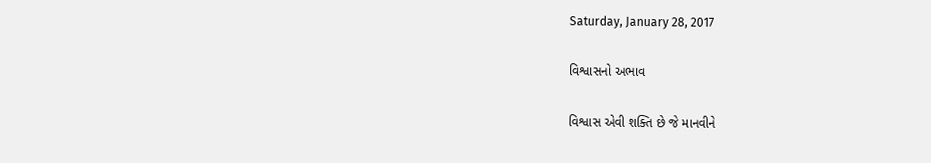Saturday, January 28, 2017

વિશ્વાસનો અભાવ

વિશ્વાસ એવી શક્તિ છે જે માનવીને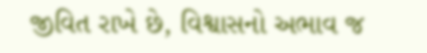જીવિત રાખે છે, વિશ્વાસનો અભાવ જ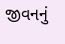જીવનનું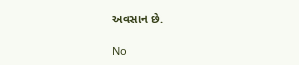અવસાન છે.

No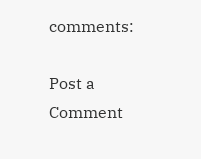comments:

Post a Comment